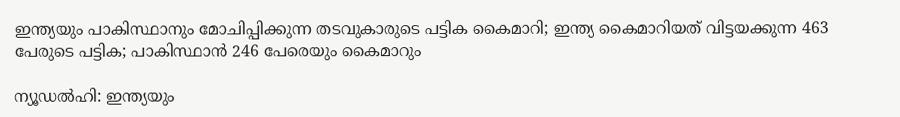ഇന്ത്യയും പാകിസ്ഥാനും മോചിപ്പിക്കുന്ന തടവുകാരുടെ പട്ടിക കൈമാറി; ഇന്ത്യ കൈമാറിയത് വിട്ടയക്കുന്ന 463 പേരുടെ പട്ടിക; പാകിസ്ഥാന്‍ 246 പേരെയും കൈമാറും

ന്യൂഡല്‍ഹി: ഇന്ത്യയും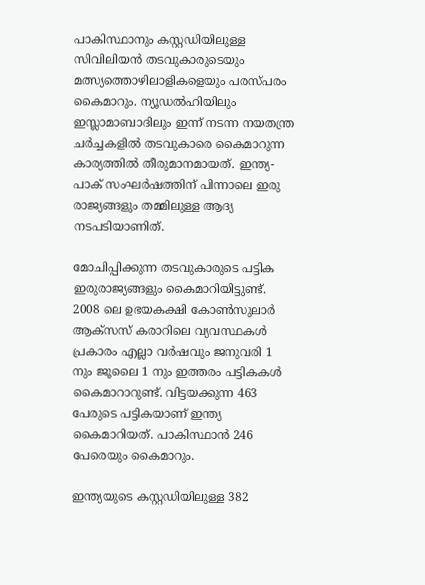പാകിസ്ഥാനും കസ്റ്റഡിയിലുള്ള സിവിലിയന്‍ തടവുകാരുടെയും മത്സ്യത്തൊഴിലാളികളെയും പരസ്പരം കൈമാറും. ന്യൂഡല്‍ഹിയിലും ഇസ്ലാമാബാദിലും ഇന്ന് നടന്ന നയതന്ത്ര ചര്‍ച്ചകളില്‍ തടവുകാരെ കൈമാറുന്ന കാര്യത്തില്‍ തീരുമാനമായത്. ഇന്ത്യ-പാക് സംഘര്‍ഷത്തിന് പിന്നാലെ ഇരു രാജ്യങ്ങളും തമ്മിലുള്ള ആദ്യ നടപടിയാണിത്.

മോചിപ്പിക്കുന്ന തടവുകാരുടെ പട്ടിക ഇരുരാജ്യങ്ങളും കൈമാറിയിട്ടുണ്ട്. 2008 ലെ ഉഭയകക്ഷി കോണ്‍സുലാര്‍ ആക്സസ് കരാറിലെ വ്യവസ്ഥകള്‍ പ്രകാരം എല്ലാ വര്‍ഷവും ജനുവരി 1 നും ജൂലൈ 1 നും ഇത്തരം പട്ടികകള്‍ കൈമാറാറുണ്ട്. വിട്ടയക്കുന്ന 463 പേരുടെ പട്ടികയാണ് ഇന്ത്യ കൈമാറിയത്. പാകിസ്ഥാന്‍ 246 പേരെയും കൈമാറും.

ഇന്ത്യയുടെ കസ്റ്റഡിയിലുള്ള 382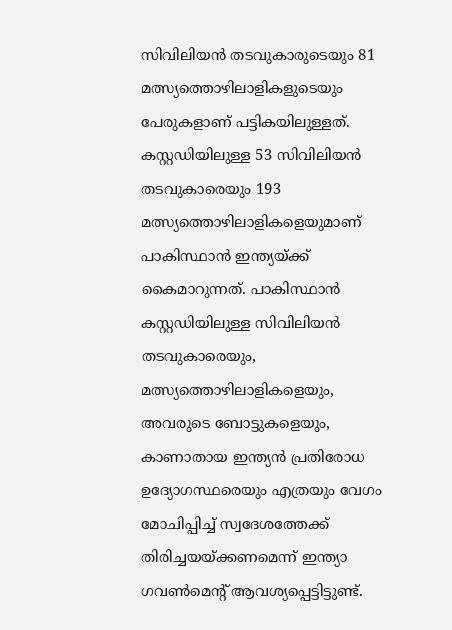സിവിലിയന്‍ തടവുകാരുടെയും 81 മത്സ്യത്തൊഴിലാളികളുടെയും പേരുകളാണ് പട്ടികയിലുള്ളത്. കസ്റ്റഡിയിലുള്ള 53 സിവിലിയന്‍ തടവുകാരെയും 193 മത്സ്യത്തൊഴിലാളികളെയുമാണ് പാകിസ്ഥാന്‍ ഇന്ത്യയ്ക്ക് കൈമാറുന്നത്. പാകിസ്ഥാന്‍ കസ്റ്റഡിയിലുള്ള സിവിലിയന്‍ തടവുകാരെയും, മത്സ്യത്തൊഴിലാളികളെയും, അവരുടെ ബോട്ടുകളെയും, കാണാതായ ഇന്ത്യന്‍ പ്രതിരോധ ഉദ്യോഗസ്ഥരെയും എത്രയും വേഗം മോചിപ്പിച്ച് സ്വദേശത്തേക്ക് തിരിച്ചയയ്ക്കണമെന്ന് ഇന്ത്യാ ഗവണ്‍മെന്റ് ആവശ്യപ്പെട്ടിട്ടുണ്ട്.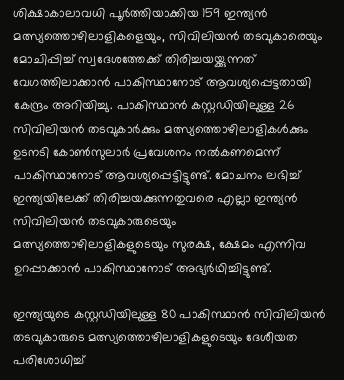ശിക്ഷാകാലാവധി പൂര്‍ത്തിയാക്കിയ 159 ഇന്ത്യന്‍ മത്സ്യത്തൊഴിലാളികളെയും, സിവിലിയന്‍ തടവുകാരെയും മോചിപ്പിച്ച് സ്വദേശത്തേക്ക് തിരിച്ചയയ്ക്കുന്നത് വേഗത്തിലാക്കാന്‍ പാകിസ്ഥാനോട് ആവശ്യപ്പെട്ടതായി കേന്ദ്രം അറിയിച്ചു. പാകിസ്ഥാന്‍ കസ്റ്റഡിയിലുള്ള 26 സിവിലിയന്‍ തടവുകാര്‍ക്കും മത്സ്യത്തൊഴിലാളികള്‍ക്കും ഉടനടി കോണ്‍സുലാര്‍ പ്രവേശനം നല്‍കണമെന്ന് പാകിസ്ഥാനോട് ആവശ്യപ്പെട്ടിട്ടുണ്ട്. മോചനം ലഭിച്ച് ഇന്ത്യയിലേക്ക് തിരിച്ചയക്കുന്നതുവരെ എല്ലാ ഇന്ത്യന്‍ സിവിലിയന്‍ തടവുകാരുടെയും മത്സ്യത്തൊഴിലാളികളുടെയും സുരക്ഷ, ക്ഷേമം എന്നിവ ഉറപ്പാക്കാന്‍ പാകിസ്ഥാനോട് അഭ്യര്‍ഥിച്ചിട്ടുണ്ട്.

ഇന്ത്യയുടെ കസ്റ്റഡിയിലുള്ള 80 പാകിസ്ഥാന്‍ സിവിലിയന്‍ തടവുകാരുടെ മത്സ്യത്തൊഴിലാളികളുടെയും ദേശീയത പരിശോധിച്ച്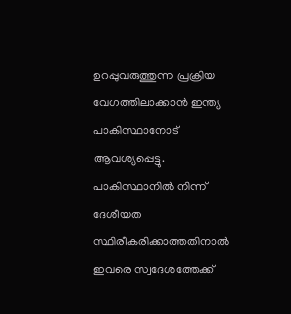ഉറപ്പുവരുത്തുന്ന പ്രക്രിയ വേഗത്തിലാക്കാന്‍ ഇന്ത്യ പാകിസ്ഥാനോട് ആവശ്യപ്പെട്ടു. പാകിസ്ഥാനില്‍ നിന്ന് ദേശീയത സ്ഥിരീകരിക്കാത്തതിനാല്‍ ഇവരെ സ്വദേശത്തേക്ക്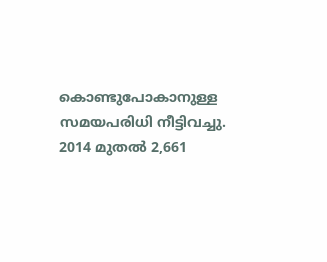കൊണ്ടുപോകാനുള്ള സമയപരിധി നീട്ടിവച്ചു. 2014 മുതല്‍ 2,661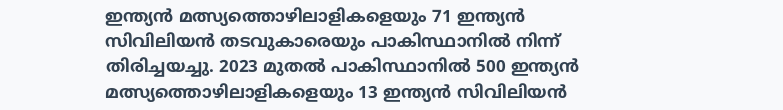ഇന്ത്യന്‍ മത്സ്യത്തൊഴിലാളികളെയും 71 ഇന്ത്യന്‍ സിവിലിയന്‍ തടവുകാരെയും പാകിസ്ഥാനില്‍ നിന്ന് തിരിച്ചയച്ചു. 2023 മുതല്‍ പാകിസ്ഥാനില്‍ 500 ഇന്ത്യന്‍ മത്സ്യത്തൊഴിലാളികളെയും 13 ഇന്ത്യന്‍ സിവിലിയന്‍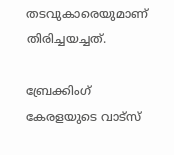തടവുകാരെയുമാണ് തിരിച്ചയച്ചത്.

ബ്രേക്കിംഗ് കേരളയുടെ വാട്സ്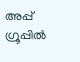അപ്പ് ഗ്രൂപ്പിൽ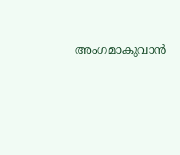അംഗമാകുവാൻ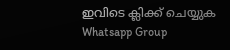ഇവിടെ ക്ലിക്ക് ചെയ്യുക Whatsapp Group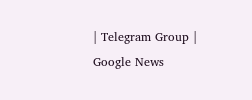| Telegram Group | Google News